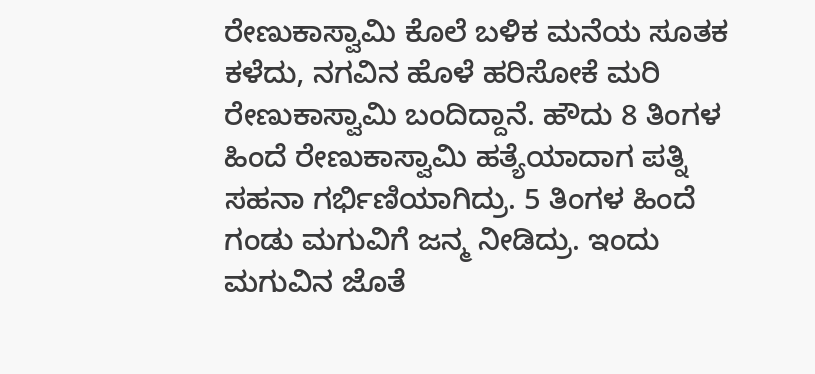ರೇಣುಕಾಸ್ವಾಮಿ ಕೊಲೆ ಬಳಿಕ ಮನೆಯ ಸೂತಕ ಕಳೆದು, ನಗವಿನ ಹೊಳೆ ಹರಿಸೋಕೆ ಮರಿ ರೇಣುಕಾಸ್ವಾಮಿ ಬಂದಿದ್ದಾನೆ. ಹೌದು 8 ತಿಂಗಳ ಹಿಂದೆ ರೇಣುಕಾಸ್ವಾಮಿ ಹತ್ಯೆಯಾದಾಗ ಪತ್ನಿ ಸಹನಾ ಗರ್ಭಿಣಿಯಾಗಿದ್ರು. 5 ತಿಂಗಳ ಹಿಂದೆ ಗಂಡು ಮಗುವಿಗೆ ಜನ್ಮ ನೀಡಿದ್ರು. ಇಂದು ಮಗುವಿನ ಜೊತೆ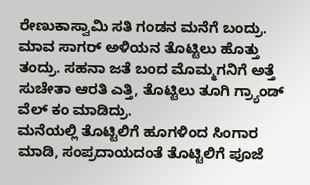ರೇಣುಕಾಸ್ವಾಮಿ ಸತಿ ಗಂಡನ ಮನೆಗೆ ಬಂದ್ರು. ಮಾವ ಸಾಗರ್ ಅಳಿಯನ ತೊಟ್ಟಿಲು ಹೊತ್ತು ತಂದ್ರು. ಸಹನಾ ಜತೆ ಬಂದ ಮೊಮ್ಮಗನಿಗೆ ಅತ್ತೆ ಸುಚೇತಾ ಆರತಿ ಎತ್ತಿ, ತೊಟ್ಟಿಲು ತೂಗಿ ಗ್ರ್ಯಾಂಡ್ ವೆಲ್ ಕಂ ಮಾಡಿದ್ರು.
ಮನೆಯಲ್ಲಿ ತೊಟ್ಟಿಲಿಗೆ ಹೂಗಳಿಂದ ಸಿಂಗಾರ ಮಾಡಿ, ಸಂಪ್ರದಾಯದಂತೆ ತೊಟ್ಟಿಲಿಗೆ ಪೂಜೆ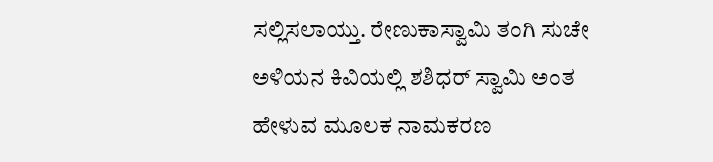ಸಲ್ಲಿಸಲಾಯ್ತು. ರೇಣುಕಾಸ್ವಾಮಿ ತಂಗಿ ಸುಚೇ ಅಳಿಯನ ಕಿವಿಯಲ್ಲಿ ಶಶಿಧರ್ ಸ್ವಾಮಿ ಅಂತ ಹೇಳುವ ಮೂಲಕ ನಾಮಕರಣ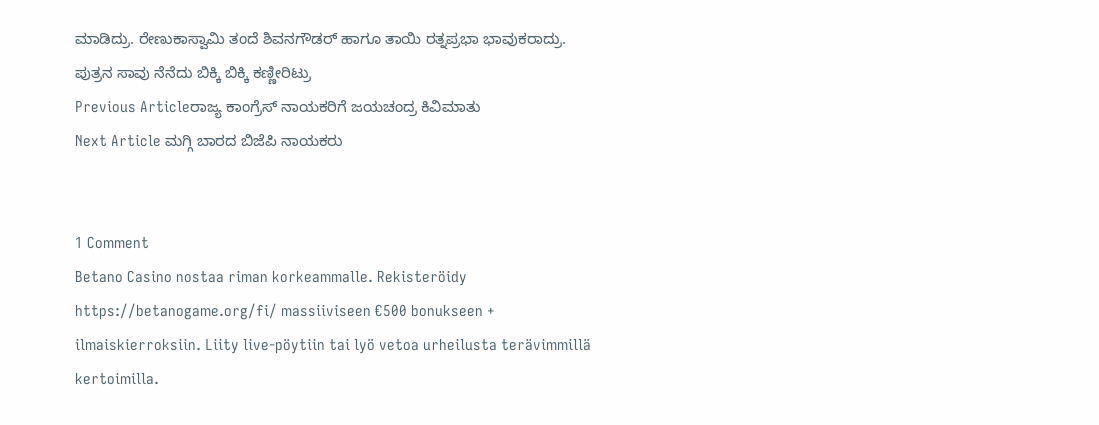ಮಾಡಿದ್ರು. ರೇಣುಕಾಸ್ವಾಮಿ ತಂದೆ ಶಿವನಗೌಡರ್ ಹಾಗೂ ತಾಯಿ ರತ್ನಪ್ರಭಾ ಭಾವುಕರಾದ್ರು. ಪುತ್ರನ ಸಾವು ನೆನೆದು ಬಿಕ್ಕಿ ಬಿಕ್ಕಿ ಕಣ್ಣೀರಿಟ್ರು
Previous Articleರಾಜ್ಯ ಕಾಂಗ್ರೆಸ್ ನಾಯಕರಿಗೆ ಜಯಚಂದ್ರ ಕಿವಿಮಾತು
Next Article ಮಗ್ಗಿ ಬಾರದ ಬಿಜೆಪಿ ನಾಯಕರು


1 Comment
Betano Casino nostaa riman korkeammalle. Rekisteröidy https://betanogame.org/fi/ massiiviseen €500 bonukseen + ilmaiskierroksiin. Liity live-pöytiin tai lyö vetoa urheilusta terävimmillä kertoimilla.